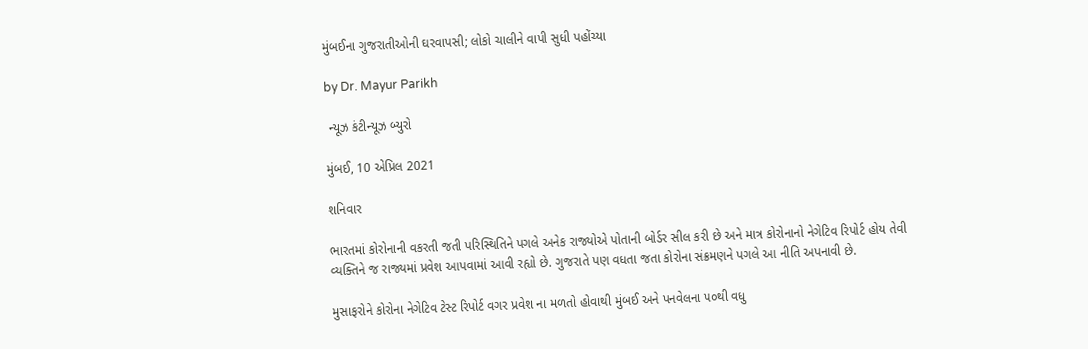મુંબઈના ગુજરાતીઓની ઘરવાપસી; લોકો ચાલીને વાપી સુધી પહોંચ્યા

by Dr. Mayur Parikh

 ન્યૂઝ કંટીન્યૂઝ બ્યુરો

મુંબઈ, 10 એપ્રિલ 2021

શનિવાર

ભારતમાં કોરોનાની વકરતી જતી પરિસ્થિતિને પગલે અનેક રાજ્યોએ પોતાની બોર્ડર સીલ કરી છે અને માત્ર કોરોનાનો નેગેટિવ રિપોર્ટ હોય તેવી વ્યક્તિને જ રાજ્યમાં પ્રવેશ આપવામાં આવી રહ્યો છે. ગુજરાતે પણ વધતા જતા કોરોના સંક્રમણને પગલે આ નીતિ અપનાવી છે.

મુસાફરોને કોરોના નેગેટિવ ટેસ્ટ રિપોર્ટ વગર પ્રવેશ ના મળતો હોવાથી મુંબઈ અને પનવેલના ૫૦થી વધુ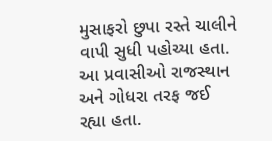મુસાફરો છુપા રસ્તે ચાલીને વાપી સુધી પહોચ્યા હતા. આ પ્રવાસીઓ રાજસ્થાન અને ગોધરા તરફ જઈ રહ્યા હતા.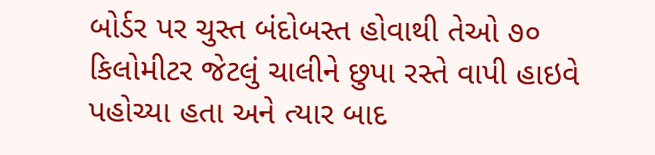બોર્ડર પર ચુસ્ત બંદોબસ્ત હોવાથી તેઓ ૭૦ કિલોમીટર જેટલું ચાલીને છુપા રસ્તે વાપી હાઇવે પહોચ્યા હતા અને ત્યાર બાદ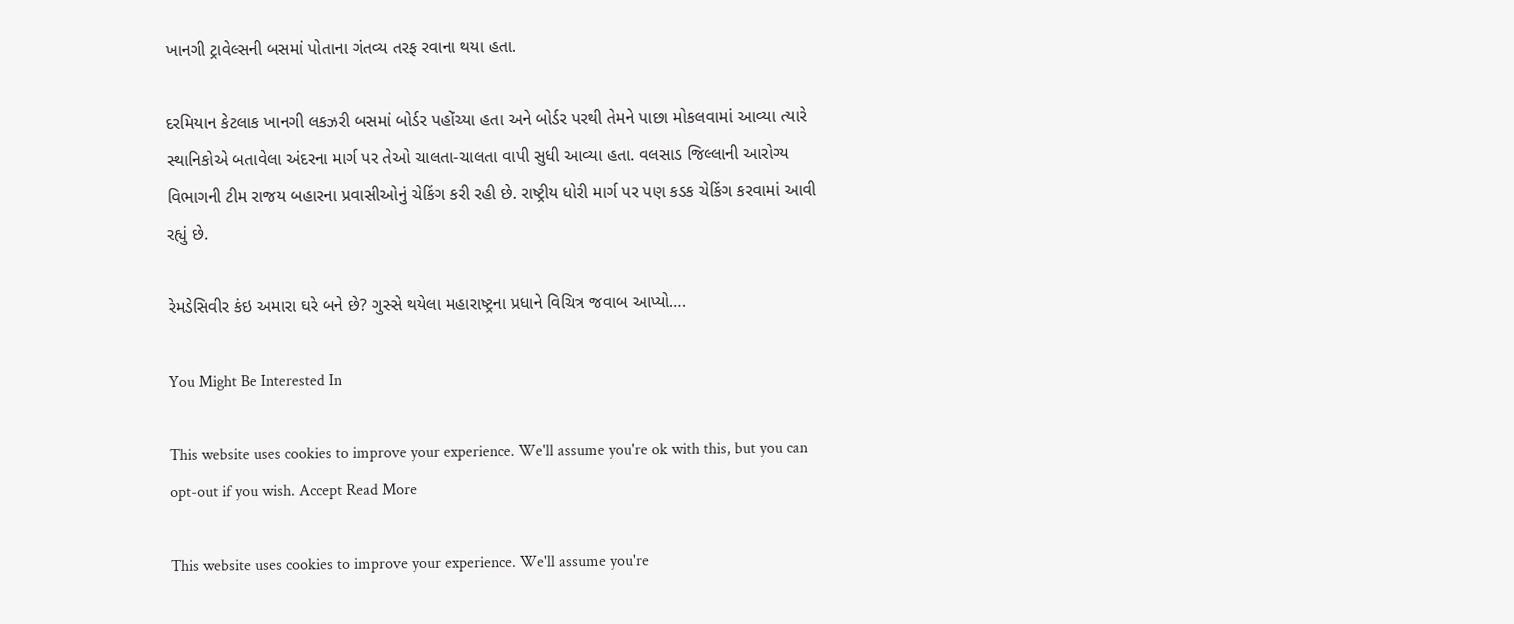ખાનગી ટ્રાવેલ્સની બસમાં પોતાના ગંતવ્ય તરફ રવાના થયા હતા.

દરમિયાન કેટલાક ખાનગી લકઝરી બસમાં બોર્ડર પહોંચ્યા હતા અને બોર્ડર પરથી તેમને પાછા મોકલવામાં આવ્યા ત્યારે સ્થાનિકોએ બતાવેલા અંદરના માર્ગ પર તેઓ ચાલતા-ચાલતા વાપી સુધી આવ્યા હતા. વલસાડ જિલ્લાની આરોગ્ય વિભાગની ટીમ રાજય બહારના પ્રવાસીઓનું ચેકિંગ કરી રહી છે. રાષ્ટ્રીય ધોરી માર્ગ પર પણ કડક ચેકિંગ કરવામાં આવી રહ્યું છે.

રેમડેસિવીર કંઇ અમારા ઘરે બને છે? ગુસ્સે થયેલા મહારાષ્ટ્રના પ્રધાને વિચિત્ર જવાબ આપ્યો….

You Might Be Interested In

This website uses cookies to improve your experience. We'll assume you're ok with this, but you can opt-out if you wish. Accept Read More

This website uses cookies to improve your experience. We'll assume you're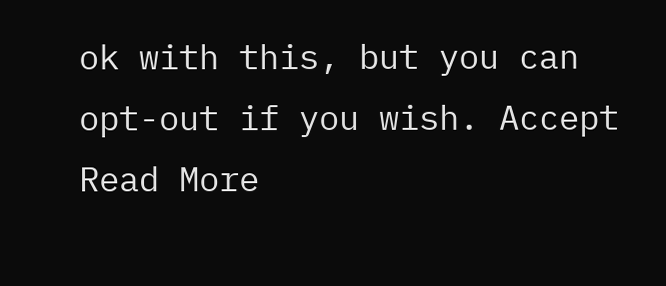ok with this, but you can opt-out if you wish. Accept Read More